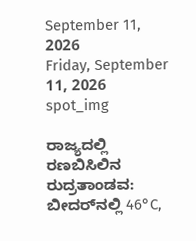September 11, 2026
Friday, September 11, 2026
spot_img

ರಾಜ್ಯದಲ್ಲಿ ರಣಬಿಸಿಲಿನ ರುದ್ರತಾಂಡವ: ಬೀದರ್‌ನಲ್ಲಿ 46°C,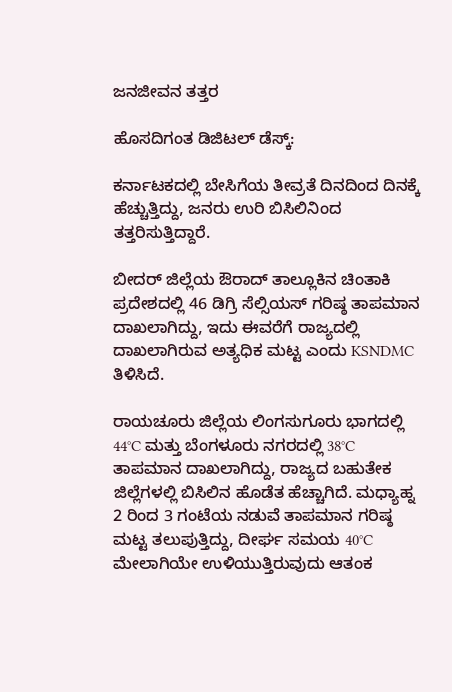ಜನಜೀವನ ತತ್ತರ

ಹೊಸದಿಗಂತ ಡಿಜಿಟಲ್ ಡೆಸ್ಕ್:

ಕರ್ನಾಟಕದಲ್ಲಿ ಬೇಸಿಗೆಯ ತೀವ್ರತೆ ದಿನದಿಂದ ದಿನಕ್ಕೆ ಹೆಚ್ಚುತ್ತಿದ್ದು, ಜನರು ಉರಿ ಬಿಸಿಲಿನಿಂದ ತತ್ತರಿಸುತ್ತಿದ್ದಾರೆ.

ಬೀದರ್ ಜಿಲ್ಲೆಯ ಔರಾದ್ ತಾಲ್ಲೂಕಿನ ಚಿಂತಾಕಿ ಪ್ರದೇಶದಲ್ಲಿ 46 ಡಿಗ್ರಿ ಸೆಲ್ಸಿಯಸ್ ಗರಿಷ್ಠ ತಾಪಮಾನ ದಾಖಲಾಗಿದ್ದು, ಇದು ಈವರೆಗೆ ರಾಜ್ಯದಲ್ಲಿ ದಾಖಲಾಗಿರುವ ಅತ್ಯಧಿಕ ಮಟ್ಟ ಎಂದು KSNDMC ತಿಳಿಸಿದೆ.

ರಾಯಚೂರು ಜಿಲ್ಲೆಯ ಲಿಂಗಸುಗೂರು ಭಾಗದಲ್ಲಿ 44°C ಮತ್ತು ಬೆಂಗಳೂರು ನಗರದಲ್ಲಿ 38°C ತಾಪಮಾನ ದಾಖಲಾಗಿದ್ದು, ರಾಜ್ಯದ ಬಹುತೇಕ ಜಿಲ್ಲೆಗಳಲ್ಲಿ ಬಿಸಿಲಿನ ಹೊಡೆತ ಹೆಚ್ಚಾಗಿದೆ. ಮಧ್ಯಾಹ್ನ 2 ರಿಂದ 3 ಗಂಟೆಯ ನಡುವೆ ತಾಪಮಾನ ಗರಿಷ್ಠ ಮಟ್ಟ ತಲುಪುತ್ತಿದ್ದು, ದೀರ್ಘ ಸಮಯ 40°C ಮೇಲಾಗಿಯೇ ಉಳಿಯುತ್ತಿರುವುದು ಆತಂಕ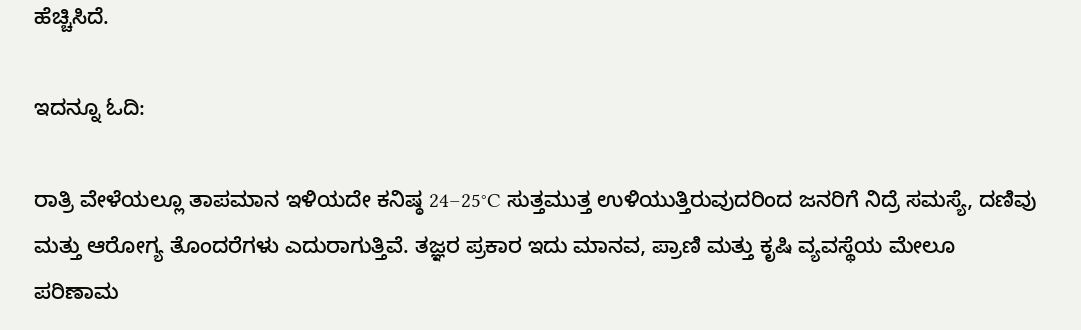ಹೆಚ್ಚಿಸಿದೆ.

ಇದನ್ನೂ ಓದಿ:

ರಾತ್ರಿ ವೇಳೆಯಲ್ಲೂ ತಾಪಮಾನ ಇಳಿಯದೇ ಕನಿಷ್ಠ 24–25°C ಸುತ್ತಮುತ್ತ ಉಳಿಯುತ್ತಿರುವುದರಿಂದ ಜನರಿಗೆ ನಿದ್ರೆ ಸಮಸ್ಯೆ, ದಣಿವು ಮತ್ತು ಆರೋಗ್ಯ ತೊಂದರೆಗಳು ಎದುರಾಗುತ್ತಿವೆ. ತಜ್ಞರ ಪ್ರಕಾರ ಇದು ಮಾನವ, ಪ್ರಾಣಿ ಮತ್ತು ಕೃಷಿ ವ್ಯವಸ್ಥೆಯ ಮೇಲೂ ಪರಿಣಾಮ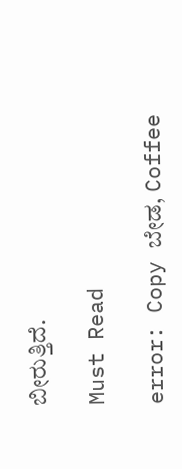ಬೀರುತ್ತಿದೆ.

Must Read

error: Copy ಬೇಡ, Coffee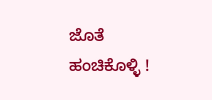ಜೊತೆ ಹಂಚಿಕೊಳ್ಳಿ !